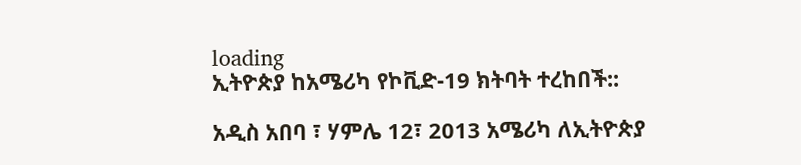loading
ኢትዮጵያ ከአሜሪካ የኮቪድ-19 ክትባት ተረከበች::

አዲስ አበባ ፣ ሃምሌ 12፣ 2013 አሜሪካ ለኢትዮጵያ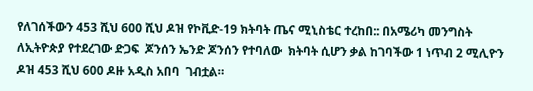የለገሰችውን 453 ሺህ 600 ሺህ ዶዝ የኮቪድ-19 ክትባት ጤና ሚኒስቴር ተረከበ:: በአሜሪካ መንግስት ለኢትዮጵያ የተደረገው ድጋፍ  ጆንሰን ኤንድ ጆንሰን የተባለው  ክትባት ሲሆን ቃል ከገባችው 1 ነጥብ 2 ሚሊዮን ዶዝ 453 ሺህ 600 ዶዙ አዲስ አበባ  ገብቷል።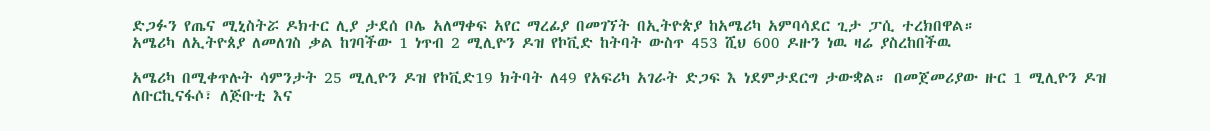ድጋፉን የጤና ሚኒስትሯ ዶክተር ሊያ ታደሰ ቦሌ አለማቀፍ አየር ማረፊያ በመገኘት በኢትዮጵያ ከአሜሪካ አምባሳደር ጊታ ፓሲ ተረክበዋል።
አሜሪካ ለኢትዮጰያ ለመለገስ ቃል ከገባችው 1 ነጥብ 2 ሚሊዮን ዶዝ የኮቪድ ከትባት ውስጥ 453 ሺህ 600 ዶዙን ነዉ ዛሬ ያስረከበችዉ

አሜሪካ በሚቀጥሉት ሳምንታት 25 ሚሊዮን ዶዝ የኮቪድ19 ክትባት ለ49 የአፍሪካ አገራት ድጋፍ እ ነደምታደርግ ታውቋል። በመጀመሪያው ዙር 1 ሚሊዮን ዶዝ ለቡርኪናፋሶ፣ ለጅቡቲ እና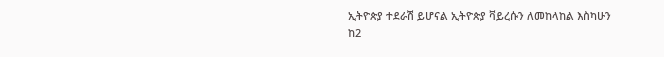ኢትዮጵያ ተደራሽ ይሆናል ኢትዮጵያ ቫይረሱን ለመከላከል እስካሁን ከ2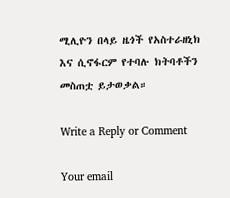ሚሊዮን በላይ ዜጎች የአስተራዘኒክ እና ሲኖፋርም የተባሉ ክትባቶችን መስጠቷ ይታወቃል።

Write a Reply or Comment

Your email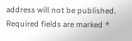address will not be published. Required fields are marked *